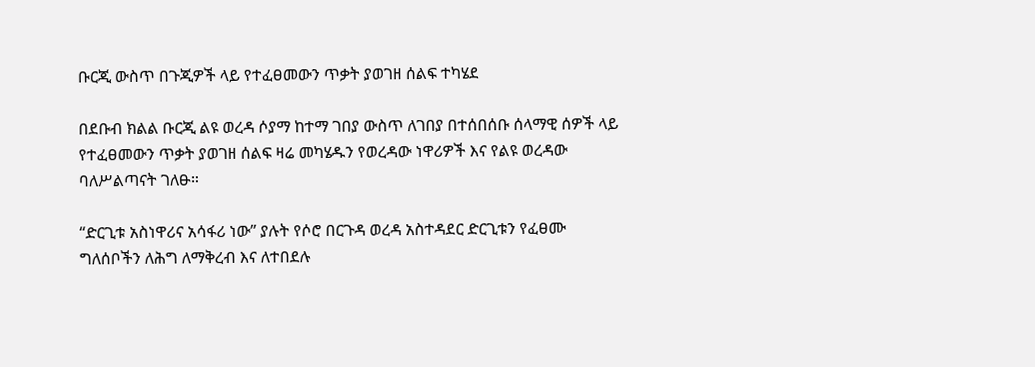ቡርጂ ውስጥ በጉጂዎች ላይ የተፈፀመውን ጥቃት ያወገዘ ሰልፍ ተካሄደ

በደቡብ ክልል ቡርጂ ልዩ ወረዳ ሶያማ ከተማ ገበያ ውስጥ ለገበያ በተሰበሰቡ ሰላማዊ ሰዎች ላይ የተፈፀመውን ጥቃት ያወገዘ ሰልፍ ዛሬ መካሄዱን የወረዳው ነዋሪዎች እና የልዩ ወረዳው ባለሥልጣናት ገለፁ።

“ድርጊቱ አስነዋሪና አሳፋሪ ነው” ያሉት የሶሮ በርጉዳ ወረዳ አስተዳደር ድርጊቱን የፈፀሙ ግለሰቦችን ለሕግ ለማቅረብ እና ለተበደሉ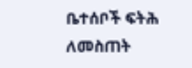ቤተሰቦች ፍትሕ ለመስጠት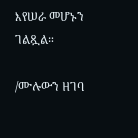እየሠራ መሆኑን ገልጿል።

/ሙሉውን ዘገባ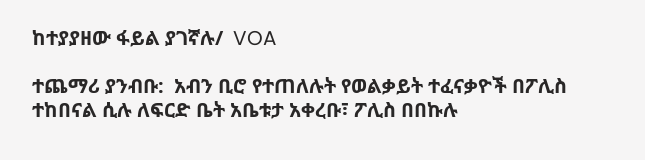ከተያያዘው ፋይል ያገኛሉ/  VOA

ተጨማሪ ያንብቡ:  አብን ቢሮ የተጠለሉት የወልቃይት ተፈናቃዮች በፖሊስ ተከበናል ሲሉ ለፍርድ ቤት አቤቱታ አቀረቡ፣ ፖሊስ በበኩሉ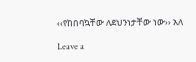‹‹የከበባኳቸው ለደህንነታቸው ነው›› አለ

Leave a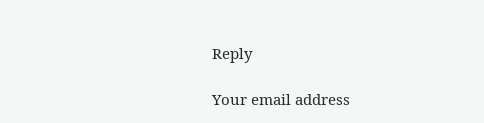Reply

Your email address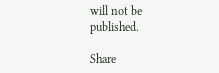will not be published.

Share